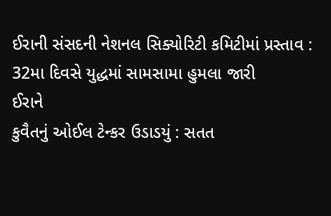ઈરાની સંસદની નેશનલ સિક્યોરિટી કમિટીમાં પ્રસ્તાવ : 32મા દિવસે યુદ્ધમાં સામસામા હુમલા જારી
ઈરાને
કુવૈતનું ઓઈલ ટેન્કર ઉડાડયું : સતત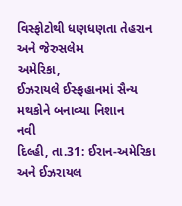વિસ્ફોટોથી ધણધણતા તેહરાન અને જેરુસલેમ
અમેરિકા,
ઈઝરાયલે ઈસ્ફહાનમાં સૈન્ય મથકોને બનાવ્યા નિશાન
નવી
દિલ્હી, તા.31: ઈરાન-અમેરિકા અને ઈઝરાયલ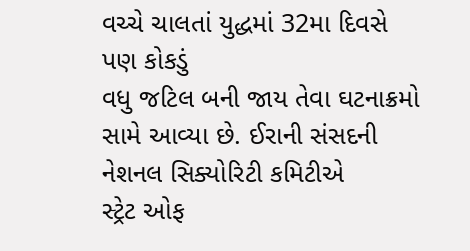વચ્ચે ચાલતાં યુદ્ધમાં 32મા દિવસે પણ કોકડું
વધુ જટિલ બની જાય તેવા ઘટનાક્રમો સામે આવ્યા છે. ઈરાની સંસદની નેશનલ સિક્યોરિટી કમિટીએ
સ્ટ્રેટ ઓફ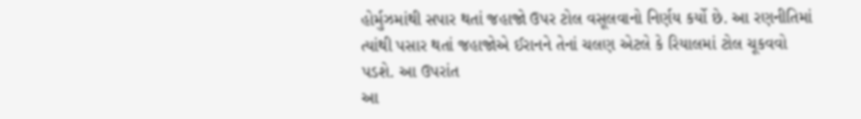હોર્મુઝમાંથી સપાર થતાં જહાજો ઉપર ટોલ વસૂલવાનો નિર્ણય કર્યો છે. આ રણનીતિમાં
ત્યાંથી પસાર થતાં જહાજોએ ઈરાનને તેનાં ચલણ એટલે કે રિયાલમાં ટોલ ચૂકવવો પડશે. આ ઉપરાંત
આ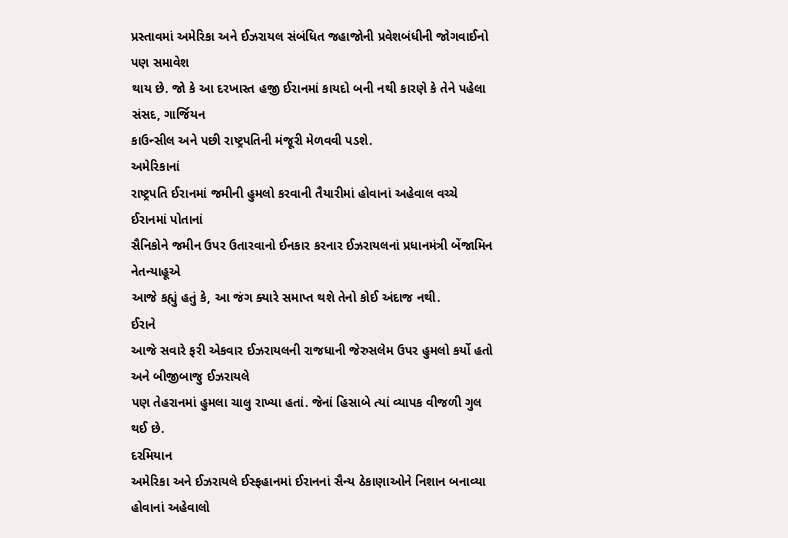પ્રસ્તાવમાં અમેરિકા અને ઈઝરાયલ સંબંધિત જહાજોની પ્રવેશબંધીની જોગવાઈનો પણ સમાવેશ
થાય છે. જો કે આ દરખાસ્ત હજી ઈરાનમાં કાયદો બની નથી કારણે કે તેને પહેલા સંસદ, ગાર્જિયન
કાઉન્સીલ અને પછી રાષ્ટ્રપતિની મંજૂરી મેળવવી પડશે.
અમેરિકાનાં
રાષ્ટ્રપતિ ઈરાનમાં જમીની હુમલો કરવાની તૈયારીમાં હોવાનાં અહેવાલ વચ્ચે ઈરાનમાં પોતાનાં
સૈનિકોને જમીન ઉપર ઉતારવાનો ઈનકાર કરનાર ઈઝરાયલનાં પ્રધાનમંત્રી બેંજામિન નેતન્યાહૂએ
આજે કહ્યું હતું કે, આ જંગ ક્યારે સમાપ્ત થશે તેનો કોઈ અંદાજ નથી.
ઈરાને
આજે સવારે ફરી એકવાર ઈઝરાયલની રાજધાની જેરુસલેમ ઉપર હુમલો કર્યો હતો અને બીજીબાજુ ઈઝરાયલે
પણ તેહરાનમાં હુમલા ચાલુ રાખ્યા હતાં. જેનાં હિસાબે ત્યાં વ્યાપક વીજળી ગુલ થઈ છે.
દરમિયાન
અમેરિકા અને ઈઝરાયલે ઈસ્ફહાનમાં ઈરાનનાં સૈન્ય ઠેકાણાઓને નિશાન બનાવ્યા હોવાનાં અહેવાલો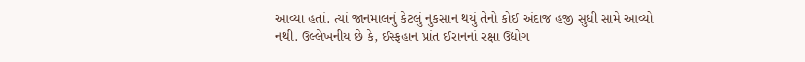આવ્યા હતાં. ત્યાં જાનમાલનું કેટલું નુકસાન થયું તેનો કોઈ અંદાજ હજી સુધી સામે આવ્યો
નથી. ઉલ્લેખનીય છે કે, ઈસ્ફહાન પ્રાંત ઈરાનનાં રક્ષા ઉદ્યોગ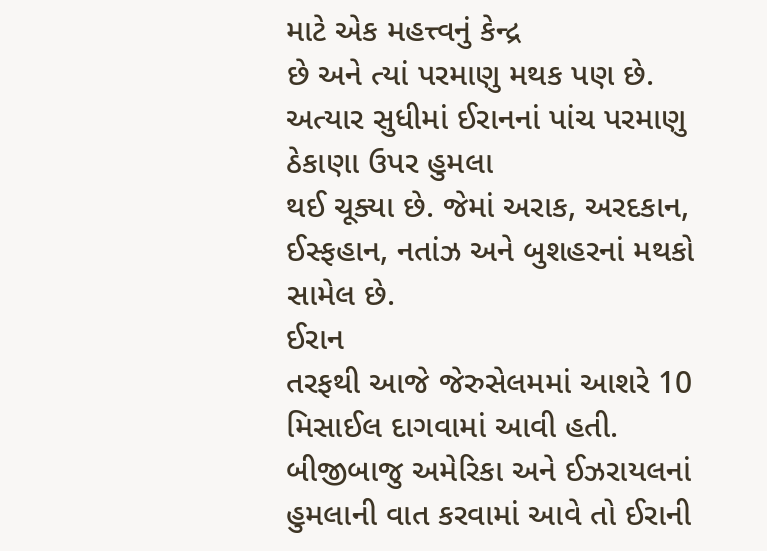માટે એક મહત્ત્વનું કેન્દ્ર
છે અને ત્યાં પરમાણુ મથક પણ છે. અત્યાર સુધીમાં ઈરાનનાં પાંચ પરમાણુ ઠેકાણા ઉપર હુમલા
થઈ ચૂક્યા છે. જેમાં અરાક, અરદકાન, ઈસ્ફહાન, નતાંઝ અને બુશહરનાં મથકો સામેલ છે.
ઈરાન
તરફથી આજે જેરુસેલમમાં આશરે 10 મિસાઈલ દાગવામાં આવી હતી. બીજીબાજુ અમેરિકા અને ઈઝરાયલનાં
હુમલાની વાત કરવામાં આવે તો ઈરાની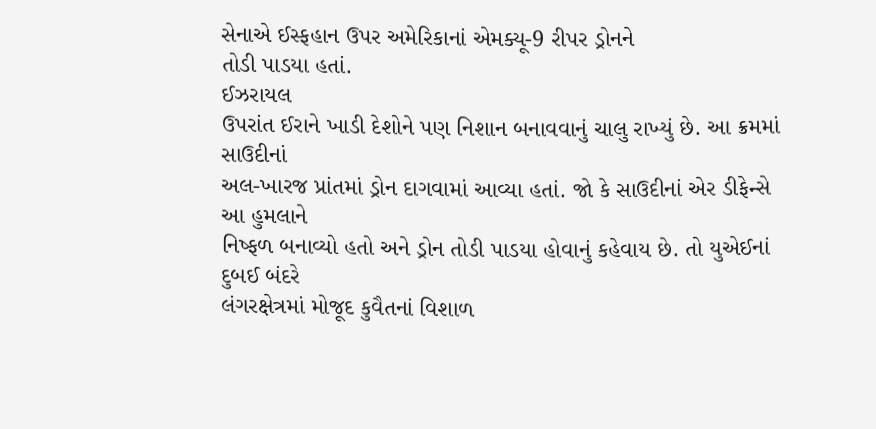સેનાએ ઈસ્ફહાન ઉપર અમેરિકાનાં એમક્યૂ-9 રીપર ડ્રોનને
તોડી પાડયા હતાં.
ઈઝરાયલ
ઉપરાંત ઈરાને ખાડી દેશોને પણ નિશાન બનાવવાનું ચાલુ રાખ્યું છે. આ ક્રમમાં સાઉદીનાં
અલ-ખારજ પ્રાંતમાં ડ્રોન દાગવામાં આવ્યા હતાં. જો કે સાઉદીનાં એર ડીફેન્સે આ હુમલાને
નિષ્ફળ બનાવ્યો હતો અને ડ્રોન તોડી પાડયા હોવાનું કહેવાય છે. તો યુએઈનાં દુબઈ બંદરે
લંગરક્ષેત્રમાં મોજૂદ કુવૈતનાં વિશાળ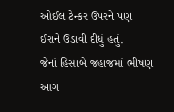ઓઈલ ટેન્કર ઉપરને પણ ઈરાને ઉડાવી દીધું હતું.
જેનાં હિસાબે જહાજમાં ભીષણ આગ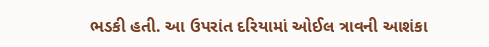ભડકી હતી. આ ઉપરાંત દરિયામાં ઓઈલ ત્રાવની આશંકા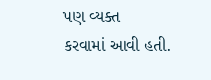પણ વ્યક્ત
કરવામાં આવી હતી.